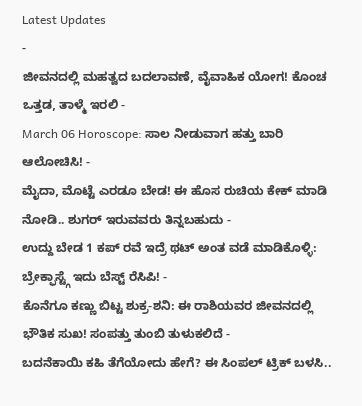Latest Updates
-
ಜೀವನದಲ್ಲಿ ಮಹತ್ವದ ಬದಲಾವಣೆ, ವೈವಾಹಿಕ ಯೋಗ! ಕೊಂಚ ಒತ್ತಡ, ತಾಳ್ಮೆ ಇರಲಿ -
March 06 Horoscope: ಸಾಲ ನೀಡುವಾಗ ಹತ್ತು ಬಾರಿ ಆಲೋಚಿಸಿ! -
ಮೈದಾ, ಮೊಟ್ಟೆ ಎರಡೂ ಬೇಡ! ಈ ಹೊಸ ರುಚಿಯ ಕೇಕ್ ಮಾಡಿ ನೋಡಿ.. ಶುಗರ್ ಇರುವವರು ತಿನ್ನಬಹುದು -
ಉದ್ದು ಬೇಡ 1 ಕಪ್ ರವೆ ಇದ್ರೆ ಥಟ್ ಅಂತ ವಡೆ ಮಾಡಿಕೊಳ್ಳಿ: ಬ್ರೇಕ್ಫಾಸ್ಟ್ಗೆ ಇದು ಬೆಸ್ಟ್ ರೆಸಿಪಿ! -
ಕೊನೆಗೂ ಕಣ್ಣು ಬಿಟ್ಟ ಶುಕ್ರ-ಶನಿ: ಈ ರಾಶಿಯವರ ಜೀವನದಲ್ಲಿ ಭೌತಿಕ ಸುಖ! ಸಂಪತ್ತು ತುಂಬಿ ತುಳುಕಲಿದೆ -
ಬದನೆಕಾಯಿ ಕಹಿ ತೆಗೆಯೋದು ಹೇಗೆ? ಈ ಸಿಂಪಲ್ ಟ್ರಿಕ್ ಬಳಸಿ..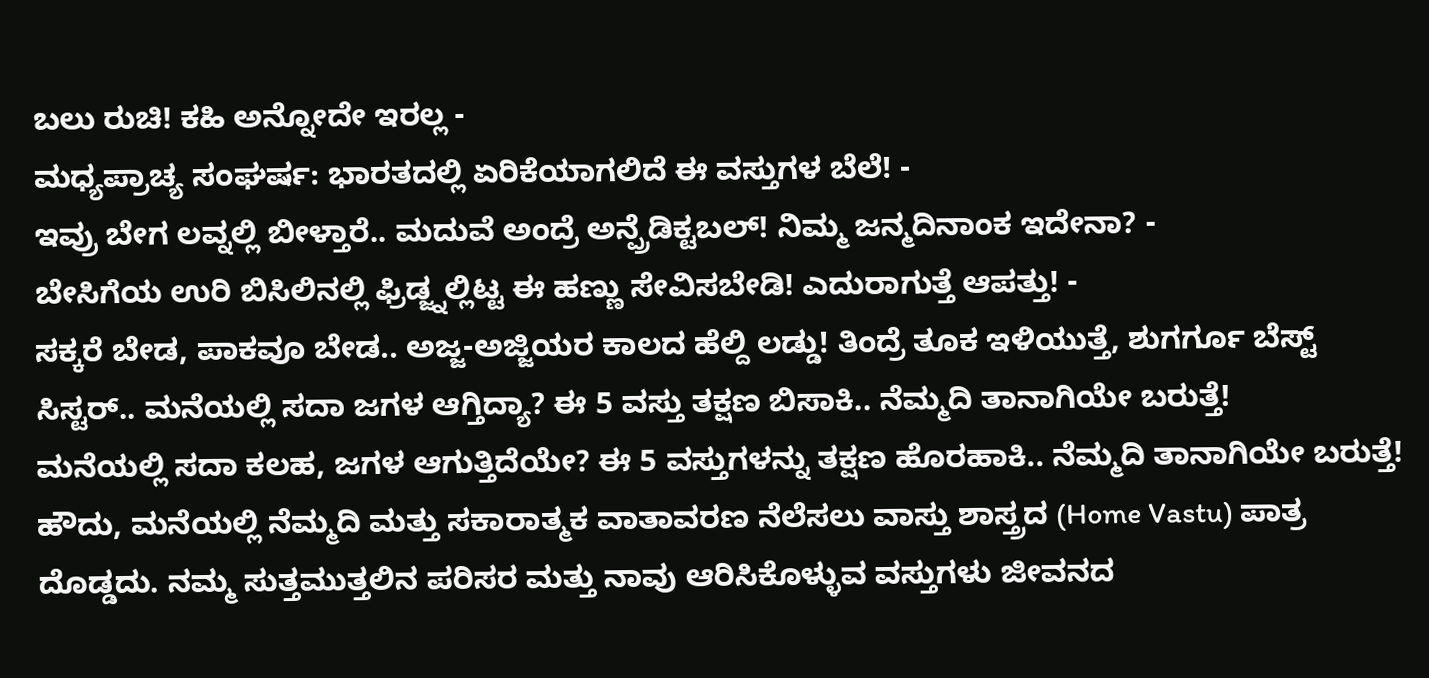ಬಲು ರುಚಿ! ಕಹಿ ಅನ್ನೋದೇ ಇರಲ್ಲ -
ಮಧ್ಯಪ್ರಾಚ್ಯ ಸಂಘರ್ಷ: ಭಾರತದಲ್ಲಿ ಏರಿಕೆಯಾಗಲಿದೆ ಈ ವಸ್ತುಗಳ ಬೆಲೆ! -
ಇವ್ರು ಬೇಗ ಲವ್ನಲ್ಲಿ ಬೀಳ್ತಾರೆ.. ಮದುವೆ ಅಂದ್ರೆ ಅನ್ಪ್ರೆಡಿಕ್ಟಬಲ್! ನಿಮ್ಮ ಜನ್ಮದಿನಾಂಕ ಇದೇನಾ? -
ಬೇಸಿಗೆಯ ಉರಿ ಬಿಸಿಲಿನಲ್ಲಿ ಫ್ರಿಡ್ಜ್ನಲ್ಲಿಟ್ಟ ಈ ಹಣ್ಣು ಸೇವಿಸಬೇಡಿ! ಎದುರಾಗುತ್ತೆ ಆಪತ್ತು! -
ಸಕ್ಕರೆ ಬೇಡ, ಪಾಕವೂ ಬೇಡ.. ಅಜ್ಜ-ಅಜ್ಜಿಯರ ಕಾಲದ ಹೆಲ್ದಿ ಲಡ್ಡು! ತಿಂದ್ರೆ ತೂಕ ಇಳಿಯುತ್ತೆ, ಶುಗರ್ಗೂ ಬೆಸ್ಟ್
ಸಿಸ್ಟರ್.. ಮನೆಯಲ್ಲಿ ಸದಾ ಜಗಳ ಆಗ್ತಿದ್ಯಾ? ಈ 5 ವಸ್ತು ತಕ್ಷಣ ಬಿಸಾಕಿ.. ನೆಮ್ಮದಿ ತಾನಾಗಿಯೇ ಬರುತ್ತೆ!
ಮನೆಯಲ್ಲಿ ಸದಾ ಕಲಹ, ಜಗಳ ಆಗುತ್ತಿದೆಯೇ? ಈ 5 ವಸ್ತುಗಳನ್ನು ತಕ್ಷಣ ಹೊರಹಾಕಿ.. ನೆಮ್ಮದಿ ತಾನಾಗಿಯೇ ಬರುತ್ತೆ! ಹೌದು, ಮನೆಯಲ್ಲಿ ನೆಮ್ಮದಿ ಮತ್ತು ಸಕಾರಾತ್ಮಕ ವಾತಾವರಣ ನೆಲೆಸಲು ವಾಸ್ತು ಶಾಸ್ತ್ರದ (Home Vastu) ಪಾತ್ರ ದೊಡ್ಡದು. ನಮ್ಮ ಸುತ್ತಮುತ್ತಲಿನ ಪರಿಸರ ಮತ್ತು ನಾವು ಆರಿಸಿಕೊಳ್ಳುವ ವಸ್ತುಗಳು ಜೀವನದ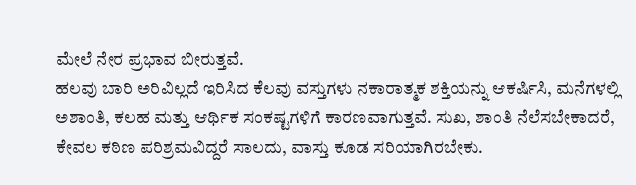ಮೇಲೆ ನೇರ ಪ್ರಭಾವ ಬೀರುತ್ತವೆ.
ಹಲವು ಬಾರಿ ಅರಿವಿಲ್ಲದೆ ಇರಿಸಿದ ಕೆಲವು ವಸ್ತುಗಳು ನಕಾರಾತ್ಮಕ ಶಕ್ತಿಯನ್ನು ಆಕರ್ಷಿಸಿ, ಮನೆಗಳಲ್ಲಿ ಅಶಾಂತಿ, ಕಲಹ ಮತ್ತು ಆರ್ಥಿಕ ಸಂಕಷ್ಟಗಳಿಗೆ ಕಾರಣವಾಗುತ್ತವೆ. ಸುಖ, ಶಾಂತಿ ನೆಲೆಸಬೇಕಾದರೆ, ಕೇವಲ ಕಠಿಣ ಪರಿಶ್ರಮವಿದ್ದರೆ ಸಾಲದು, ವಾಸ್ತು ಕೂಡ ಸರಿಯಾಗಿರಬೇಕು.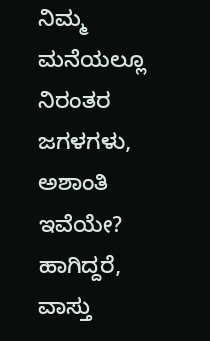ನಿಮ್ಮ ಮನೆಯಲ್ಲೂ ನಿರಂತರ ಜಗಳಗಳು, ಅಶಾಂತಿ ಇವೆಯೇ? ಹಾಗಿದ್ದರೆ, ವಾಸ್ತು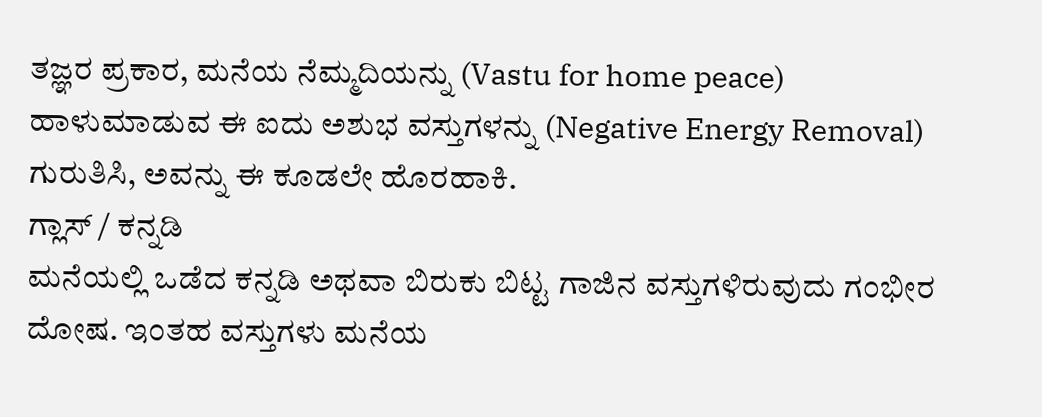ತಜ್ಞರ ಪ್ರಕಾರ, ಮನೆಯ ನೆಮ್ಮದಿಯನ್ನು (Vastu for home peace) ಹಾಳುಮಾಡುವ ಈ ಐದು ಅಶುಭ ವಸ್ತುಗಳನ್ನು (Negative Energy Removal) ಗುರುತಿಸಿ, ಅವನ್ನು ಈ ಕೂಡಲೇ ಹೊರಹಾಕಿ.
ಗ್ಲಾಸ್ / ಕನ್ನಡಿ
ಮನೆಯಲ್ಲಿ ಒಡೆದ ಕನ್ನಡಿ ಅಥವಾ ಬಿರುಕು ಬಿಟ್ಟ ಗಾಜಿನ ವಸ್ತುಗಳಿರುವುದು ಗಂಭೀರ ದೋಷ. ಇಂತಹ ವಸ್ತುಗಳು ಮನೆಯ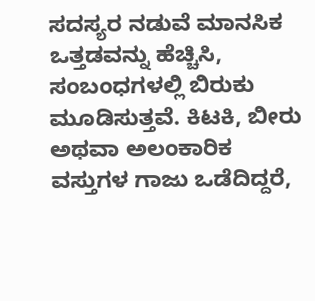ಸದಸ್ಯರ ನಡುವೆ ಮಾನಸಿಕ ಒತ್ತಡವನ್ನು ಹೆಚ್ಚಿಸಿ, ಸಂಬಂಧಗಳಲ್ಲಿ ಬಿರುಕು ಮೂಡಿಸುತ್ತವೆ. ಕಿಟಕಿ, ಬೀರು ಅಥವಾ ಅಲಂಕಾರಿಕ ವಸ್ತುಗಳ ಗಾಜು ಒಡೆದಿದ್ದರೆ,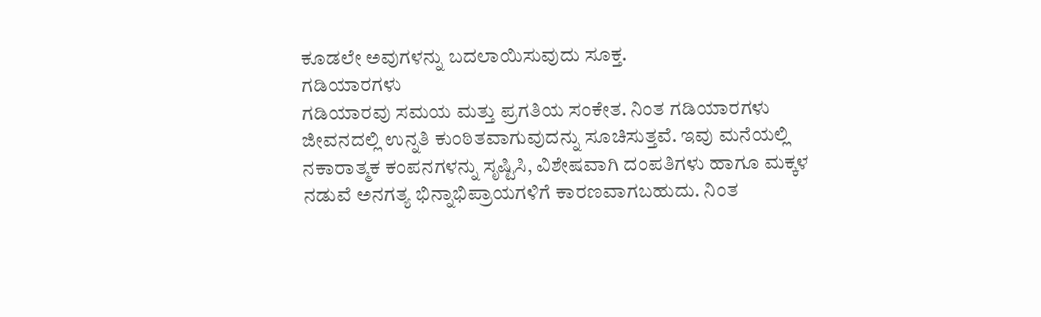ಕೂಡಲೇ ಅವುಗಳನ್ನು ಬದಲಾಯಿಸುವುದು ಸೂಕ್ತ.
ಗಡಿಯಾರಗಳು
ಗಡಿಯಾರವು ಸಮಯ ಮತ್ತು ಪ್ರಗತಿಯ ಸಂಕೇತ. ನಿಂತ ಗಡಿಯಾರಗಳು ಜೀವನದಲ್ಲಿ ಉನ್ನತಿ ಕುಂಠಿತವಾಗುವುದನ್ನು ಸೂಚಿಸುತ್ತವೆ. ಇವು ಮನೆಯಲ್ಲಿ ನಕಾರಾತ್ಮಕ ಕಂಪನಗಳನ್ನು ಸೃಷ್ಟಿಸಿ, ವಿಶೇಷವಾಗಿ ದಂಪತಿಗಳು ಹಾಗೂ ಮಕ್ಕಳ ನಡುವೆ ಅನಗತ್ಯ ಭಿನ್ನಾಭಿಪ್ರಾಯಗಳಿಗೆ ಕಾರಣವಾಗಬಹುದು. ನಿಂತ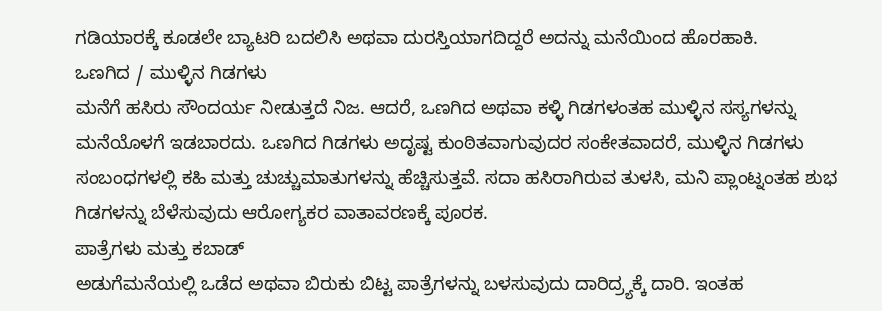ಗಡಿಯಾರಕ್ಕೆ ಕೂಡಲೇ ಬ್ಯಾಟರಿ ಬದಲಿಸಿ ಅಥವಾ ದುರಸ್ತಿಯಾಗದಿದ್ದರೆ ಅದನ್ನು ಮನೆಯಿಂದ ಹೊರಹಾಕಿ.
ಒಣಗಿದ / ಮುಳ್ಳಿನ ಗಿಡಗಳು
ಮನೆಗೆ ಹಸಿರು ಸೌಂದರ್ಯ ನೀಡುತ್ತದೆ ನಿಜ. ಆದರೆ, ಒಣಗಿದ ಅಥವಾ ಕಳ್ಳಿ ಗಿಡಗಳಂತಹ ಮುಳ್ಳಿನ ಸಸ್ಯಗಳನ್ನು ಮನೆಯೊಳಗೆ ಇಡಬಾರದು. ಒಣಗಿದ ಗಿಡಗಳು ಅದೃಷ್ಟ ಕುಂಠಿತವಾಗುವುದರ ಸಂಕೇತವಾದರೆ, ಮುಳ್ಳಿನ ಗಿಡಗಳು ಸಂಬಂಧಗಳಲ್ಲಿ ಕಹಿ ಮತ್ತು ಚುಚ್ಚುಮಾತುಗಳನ್ನು ಹೆಚ್ಚಿಸುತ್ತವೆ. ಸದಾ ಹಸಿರಾಗಿರುವ ತುಳಸಿ, ಮನಿ ಪ್ಲಾಂಟ್ನಂತಹ ಶುಭ ಗಿಡಗಳನ್ನು ಬೆಳೆಸುವುದು ಆರೋಗ್ಯಕರ ವಾತಾವರಣಕ್ಕೆ ಪೂರಕ.
ಪಾತ್ರೆಗಳು ಮತ್ತು ಕಬಾಡ್
ಅಡುಗೆಮನೆಯಲ್ಲಿ ಒಡೆದ ಅಥವಾ ಬಿರುಕು ಬಿಟ್ಟ ಪಾತ್ರೆಗಳನ್ನು ಬಳಸುವುದು ದಾರಿದ್ರ್ಯಕ್ಕೆ ದಾರಿ. ಇಂತಹ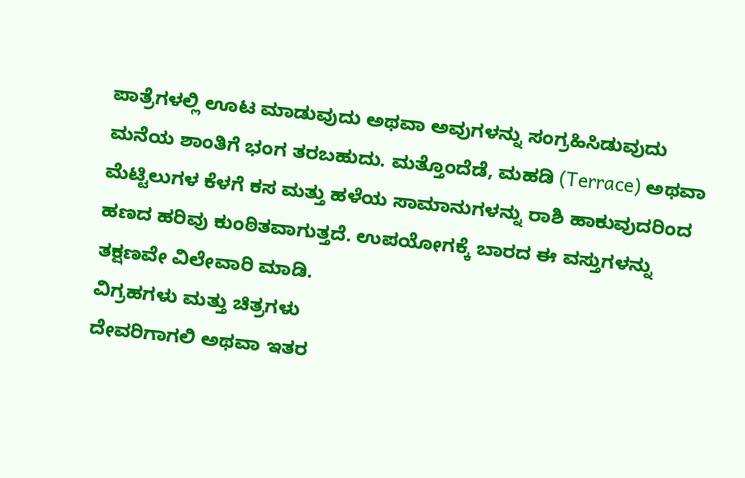ಪಾತ್ರೆಗಳಲ್ಲಿ ಊಟ ಮಾಡುವುದು ಅಥವಾ ಅವುಗಳನ್ನು ಸಂಗ್ರಹಿಸಿಡುವುದು ಮನೆಯ ಶಾಂತಿಗೆ ಭಂಗ ತರಬಹುದು. ಮತ್ತೊಂದೆಡೆ, ಮಹಡಿ (Terrace) ಅಥವಾ ಮೆಟ್ಟಿಲುಗಳ ಕೆಳಗೆ ಕಸ ಮತ್ತು ಹಳೆಯ ಸಾಮಾನುಗಳನ್ನು ರಾಶಿ ಹಾಕುವುದರಿಂದ ಹಣದ ಹರಿವು ಕುಂಠಿತವಾಗುತ್ತದೆ. ಉಪಯೋಗಕ್ಕೆ ಬಾರದ ಈ ವಸ್ತುಗಳನ್ನು ತಕ್ಷಣವೇ ವಿಲೇವಾರಿ ಮಾಡಿ.
ವಿಗ್ರಹಗಳು ಮತ್ತು ಚಿತ್ರಗಳು
ದೇವರಿಗಾಗಲಿ ಅಥವಾ ಇತರ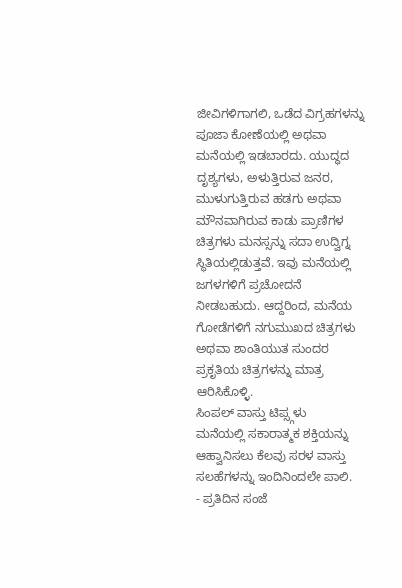ಜೀವಿಗಳಿಗಾಗಲಿ, ಒಡೆದ ವಿಗ್ರಹಗಳನ್ನು ಪೂಜಾ ಕೋಣೆಯಲ್ಲಿ ಅಥವಾ ಮನೆಯಲ್ಲಿ ಇಡಬಾರದು. ಯುದ್ಧದ ದೃಶ್ಯಗಳು, ಅಳುತ್ತಿರುವ ಜನರ, ಮುಳುಗುತ್ತಿರುವ ಹಡಗು ಅಥವಾ ಮೌನವಾಗಿರುವ ಕಾಡು ಪ್ರಾಣಿಗಳ ಚಿತ್ರಗಳು ಮನಸ್ಸನ್ನು ಸದಾ ಉದ್ವಿಗ್ನ ಸ್ಥಿತಿಯಲ್ಲಿಡುತ್ತವೆ. ಇವು ಮನೆಯಲ್ಲಿ ಜಗಳಗಳಿಗೆ ಪ್ರಚೋದನೆ ನೀಡಬಹುದು. ಆದ್ದರಿಂದ, ಮನೆಯ ಗೋಡೆಗಳಿಗೆ ನಗುಮುಖದ ಚಿತ್ರಗಳು ಅಥವಾ ಶಾಂತಿಯುತ ಸುಂದರ ಪ್ರಕೃತಿಯ ಚಿತ್ರಗಳನ್ನು ಮಾತ್ರ ಆರಿಸಿಕೊಳ್ಳಿ.
ಸಿಂಪಲ್ ವಾಸ್ತು ಟಿಪ್ಸ್ಗಳು
ಮನೆಯಲ್ಲಿ ಸಕಾರಾತ್ಮಕ ಶಕ್ತಿಯನ್ನು ಆಹ್ವಾನಿಸಲು ಕೆಲವು ಸರಳ ವಾಸ್ತು ಸಲಹೆಗಳನ್ನು ಇಂದಿನಿಂದಲೇ ಪಾಲಿ.
- ಪ್ರತಿದಿನ ಸಂಜೆ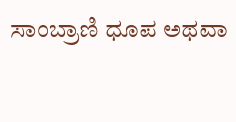ಸಾಂಬ್ರಾಣಿ ಧೂಪ ಅಥವಾ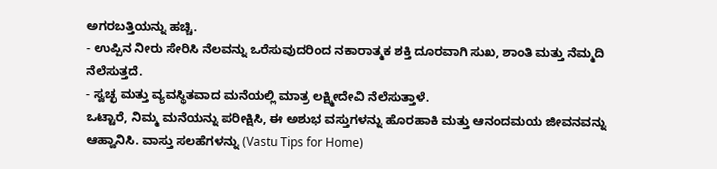ಅಗರಬತ್ತಿಯನ್ನು ಹಚ್ಚಿ.
- ಉಪ್ಪಿನ ನೀರು ಸೇರಿಸಿ ನೆಲವನ್ನು ಒರೆಸುವುದರಿಂದ ನಕಾರಾತ್ಮಕ ಶಕ್ತಿ ದೂರವಾಗಿ ಸುಖ, ಶಾಂತಿ ಮತ್ತು ನೆಮ್ಮದಿ ನೆಲೆಸುತ್ತದೆ.
- ಸ್ವಚ್ಛ ಮತ್ತು ವ್ಯವಸ್ಥಿತವಾದ ಮನೆಯಲ್ಲಿ ಮಾತ್ರ ಲಕ್ಷ್ಮೀದೇವಿ ನೆಲೆಸುತ್ತಾಳೆ.
ಒಟ್ಟಾರೆ, ನಿಮ್ಮ ಮನೆಯನ್ನು ಪರೀಕ್ಷಿಸಿ, ಈ ಅಶುಭ ವಸ್ತುಗಳನ್ನು ಹೊರಹಾಕಿ ಮತ್ತು ಆನಂದಮಯ ಜೀವನವನ್ನು ಆಹ್ವಾನಿಸಿ. ವಾಸ್ತು ಸಲಹೆಗಳನ್ನು (Vastu Tips for Home)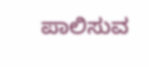ಪಾಲಿಸುವ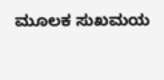ಮೂಲಕ ಸುಖಮಯ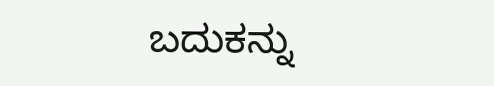ಬದುಕನ್ನು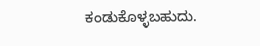ಕಂಡುಕೊಳ್ಳಬಹುದು.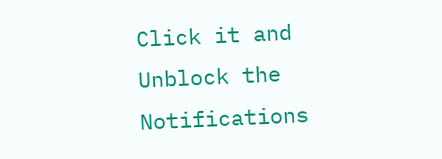Click it and Unblock the Notifications